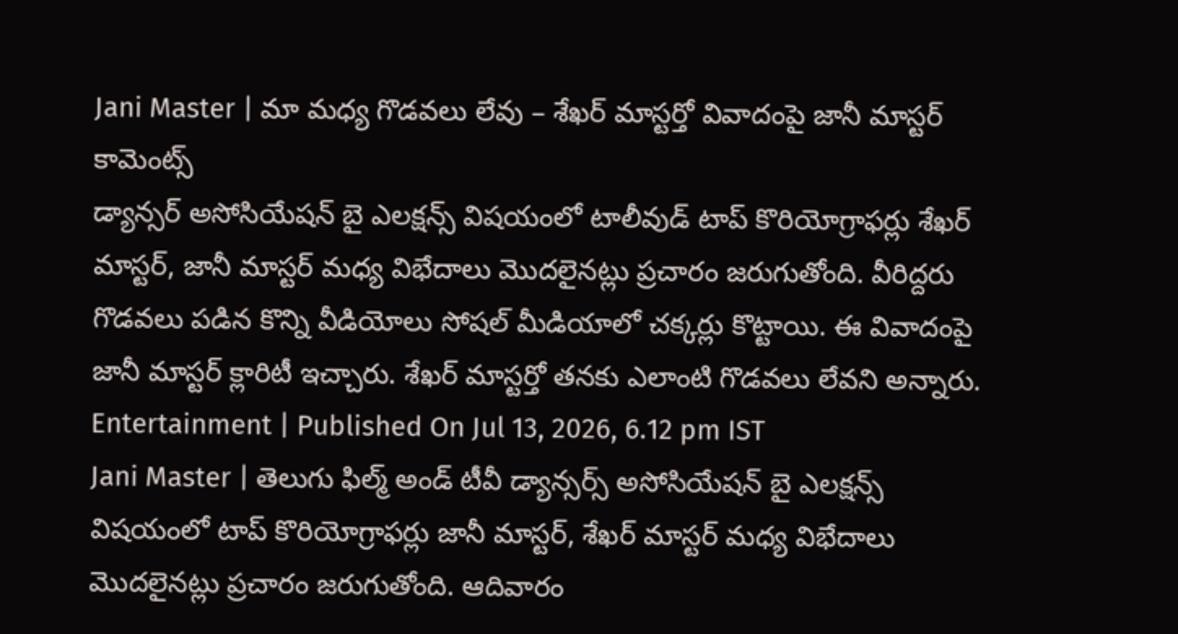Jani Master | మా మధ్య గొడవలు లేవు – శేఖర్ మాస్టర్తో వివాదంపై జానీ మాస్టర్ కామెంట్స్
డ్యాన్సర్ అసోసియేషన్ బై ఎలక్షన్స్ విషయంలో టాలీవుడ్ టాప్ కొరియోగ్రాఫర్లు శేఖర్ మాస్టర్, జానీ మాస్టర్ మధ్య విభేదాలు మొదలైనట్లు ప్రచారం జరుగుతోంది. వీరిద్దరు గొడవలు పడిన కొన్ని వీడియోలు సోషల్ మీడియాలో చక్కర్లు కొట్టాయి. ఈ వివాదంపై జానీ మాస్టర్ క్లారిటీ ఇచ్చారు. శేఖర్ మాస్టర్తో తనకు ఎలాంటి గొడవలు లేవని అన్నారు.
Entertainment | Published On Jul 13, 2026, 6.12 pm IST
Jani Master | తెలుగు ఫిల్మ్ అండ్ టీవీ డ్యాన్సర్స్ అసోసియేషన్ బై ఎలక్షన్స్ విషయంలో టాప్ కొరియోగ్రాఫర్లు జానీ మాస్టర్, శేఖర్ మాస్టర్ మధ్య విభేదాలు మొదలైనట్లు ప్రచారం జరుగుతోంది. ఆదివారం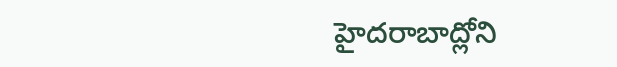హైదరాబాద్లోని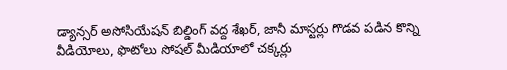డ్యాన్సర్ అసోసియేషన్ బిల్డింగ్ వద్ద శేఖర్, జానీ మాస్టర్లు గొడవ పడిన కొన్ని వీడియోలు, ఫొటోలు సోషల్ మీడియాలో చక్కర్లు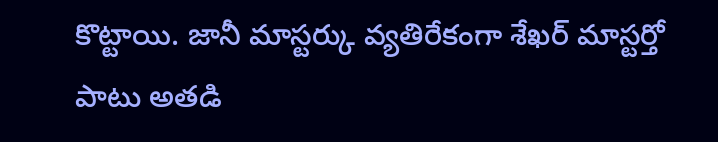కొట్టాయి. జానీ మాస్టర్కు వ్యతిరేకంగా శేఖర్ మాస్టర్తో పాటు అతడి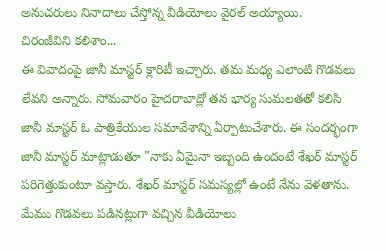అనుచరులు నినాదాలు చేస్తోన్న వీడియోలు వైరల్ అయ్యాయి.
చిరంజీవిని కలిశాం...
ఈ వివాదంపై జానీ మాస్టర్ క్లారిటీ ఇచ్చారు. తమ మధ్య ఎలాంటి గొడవలు లేవని అన్నారు. సోమవారం హైదరాబాద్లో తన భార్య సుమలతతో కలిసి జానీ మాస్టర్ ఓ పాత్రికేయుల సమావేశాన్ని ఏర్పాటుచేశారు. ఈ సందర్భంగా జానీ మాస్టర్ మాట్లాడుతూ "నాకు ఏమైనా ఇబ్బంది ఉందంటే శేఖర్ మాస్టర్ పరిగెత్తుకుంటూ వస్తారు. శేఖర్ మాస్టర్ సమస్యల్లో ఉంటే నేను వెళతాను. మేము గొడవలు పడినట్లుగా వచ్చిన వీడియోలు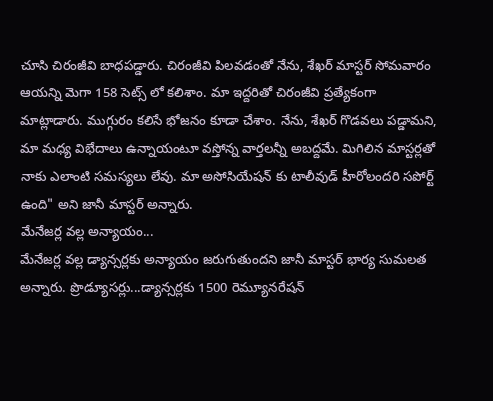చూసి చిరంజీవి బాధపడ్డారు. చిరంజీవి పిలవడంతో నేను, శేఖర్ మాస్టర్ సోమవారం ఆయన్ని మెగా 158 సెట్స్ లో కలిశాం. మా ఇద్దరితో చిరంజీవి ప్రత్యేకంగా మాట్లాడారు. ముగ్గురం కలిసే భోజనం కూడా చేశాం. నేను, శేఖర్ గొడవలు పడ్డామని, మా మధ్య విభేదాలు ఉన్నాయంటూ వస్తోన్న వార్తలన్నీ అబద్దమే. మిగిలిన మాస్టర్లతో నాకు ఎలాంటి సమస్యలు లేవు. మా అసోసియేషన్ కు టాలీవుడ్ హీరోలందరి సపోర్ట్ ఉంది" అని జానీ మాస్టర్ అన్నారు.
మేనేజర్ల వల్ల అన్యాయం...
మేనేజర్ల వల్ల డ్యాన్సర్లకు అన్యాయం జరుగుతుందని జానీ మాస్టర్ భార్య సుమలత అన్నారు. ప్రొడ్యూసర్లు...డ్యాన్సర్లకు 1500 రెమ్యూనరేషన్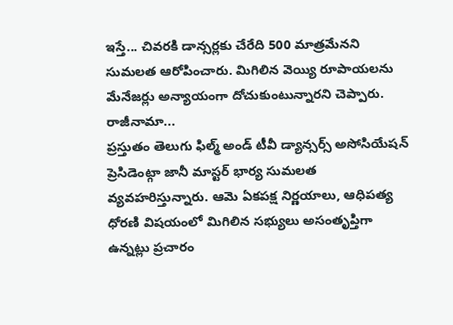ఇస్తే... చివరకి డాన్సర్లకు చేరేది 500 మాత్రమేనని సుమలత ఆరోపించారు. మిగిలిన వెయ్యి రూపాయలను మేనేజర్లు అన్యాయంగా దోచుకుంటున్నారని చెప్పారు.
రాజీనామా...
ప్రస్తుతం తెలుగు ఫిల్మ్ అండ్ టీవీ డ్యాన్సర్స్ అసోసియేషన్ ప్రెసిడెంట్గా జానీ మాస్టర్ భార్య సుమలత వ్యవహరిస్తున్నారు. ఆమె ఏకపక్ష నిర్ణయాలు, ఆధిపత్య ధోరణి విషయంలో మిగిలిన సభ్యులు అసంతృప్తిగా ఉన్నట్లు ప్రచారం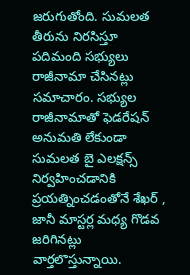జరుగుతోంది. సుమలత తీరును నిరసిస్తూ పదిమంది సభ్యులు రాజీనామా చేసినట్లు సమాచారం. సభ్యుల రాజీనామాతో ఫెడరేషన్ అనుమతి లేకుండా సుమలత బై ఎలక్షన్స్ నిర్వహించడానికి ప్రయత్నించడంతోనే శేఖర్ , జానీ మాస్టర్ల మధ్య గొడవ జరిగినట్లు వార్తలొస్తున్నాయి.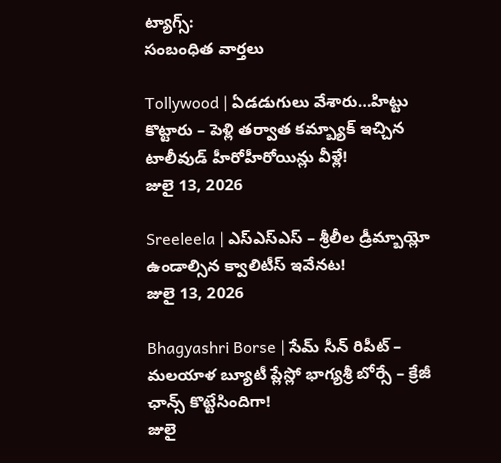ట్యాగ్స్:
సంబంధిత వార్తలు

Tollywood | ఏడడుగులు వేశారు…హిట్టు కొట్టారు – పెళ్లి తర్వాత కమ్బ్యాక్ ఇచ్చిన టాలీవుడ్ హీరోహీరోయిన్లు వీళ్లే!
జులై 13, 2026

Sreeleela | ఎస్ఎస్ఎస్ – శ్రీలీల డ్రీమ్బాయ్లో ఉండాల్సిన క్వాలిటీస్ ఇవేనట!
జులై 13, 2026

Bhagyashri Borse | సేమ్ సీన్ రిపీట్ – మలయాళ బ్యూటీ ప్లేస్లో భాగ్యశ్రీ బోర్సే – క్రేజీ ఛాన్స్ కొట్టేసిందిగా!
జులై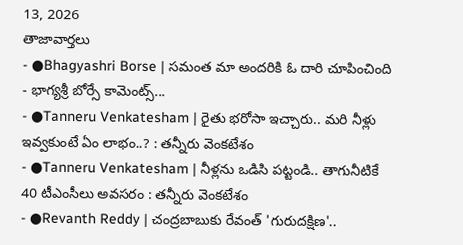13, 2026
తాజావార్తలు
- ●Bhagyashri Borse | సమంత మా అందరికి ఓ దారి చూపించింది - భాగ్యశ్రీ బోర్సే కామెంట్స్...
- ●Tanneru Venkatesham | రైతు భరోసా ఇచ్చారు.. మరి నీళ్లు ఇవ్వకుంటే ఏం లాభం..? : తన్నీరు వెంకటేశం
- ●Tanneru Venkatesham | నీళ్లను ఒడిసి పట్టండి.. తాగునీటికే 40 టీఎంసీలు అవసరం : తన్నీరు వెంకటేశం
- ●Revanth Reddy | చంద్రబాబుకు రేవంత్ 'గురుదక్షిణ'..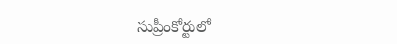సుప్రీంకోర్టులో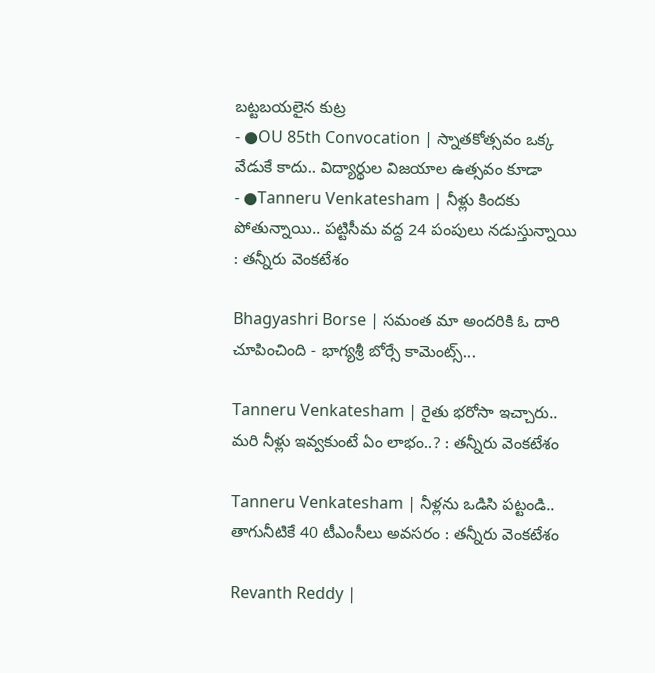బట్టబయలైన కుట్ర
- ●OU 85th Convocation | స్నాతకోత్సవం ఒక్క వేడుకే కాదు.. విద్యార్థుల విజయాల ఉత్సవం కూడా
- ●Tanneru Venkatesham | నీళ్లు కిందకు పోతున్నాయి.. పట్టిసీమ వద్ద 24 పంపులు నడుస్తున్నాయి : తన్నీరు వెంకటేశం

Bhagyashri Borse | సమంత మా అందరికి ఓ దారి చూపించింది - భాగ్యశ్రీ బోర్సే కామెంట్స్...

Tanneru Venkatesham | రైతు భరోసా ఇచ్చారు.. మరి నీళ్లు ఇవ్వకుంటే ఏం లాభం..? : తన్నీరు వెంకటేశం

Tanneru Venkatesham | నీళ్లను ఒడిసి పట్టండి.. తాగునీటికే 40 టీఎంసీలు అవసరం : తన్నీరు వెంకటేశం

Revanth Reddy |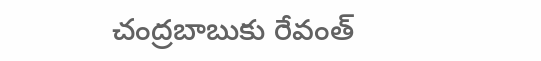చంద్రబాబుకు రేవంత్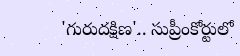'గురుదక్షిణ'.. సుప్రీంకోర్టులో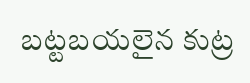బట్టబయలైన కుట్ర